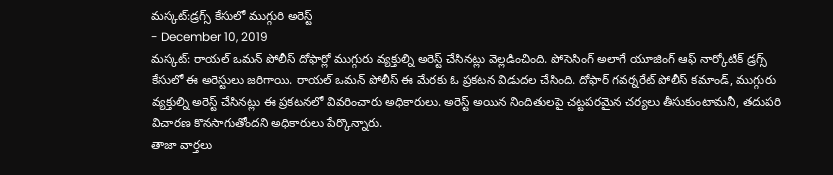మస్కట్:డ్రగ్స్ కేసులో ముగ్గురి అరెస్ట్
- December 10, 2019
మస్కట్: రాయల్ ఒమన్ పోలీస్ దోఫార్లో ముగ్గురు వ్యక్తుల్ని అరెస్ట్ చేసినట్లు వెల్లడించింది. పోసెసింగ్ అలాగే యూజింగ్ ఆఫ్ నార్కోటిక్ డ్రగ్స్ కేసులో ఈ అరెస్టులు జరిగాయి. రాయల్ ఒమన్ పోలీస్ ఈ మేరకు ఓ ప్రకటన విడుదల చేసింది. దోఫార్ గవర్నరేట్ పోలీస్ కమాండ్, ముగ్గురు వ్యక్తుల్ని అరెస్ట్ చేసినట్లు ఈ ప్రకటనలో వివరించారు అధికారులు. అరెస్ట్ అయిన నిందితులపై చట్టపరమైన చర్యలు తీసుకుంటామనీ, తదుపరి విచారణ కొనసాగుతోందని అధికారులు పేర్కొన్నారు.
తాజా వార్తలు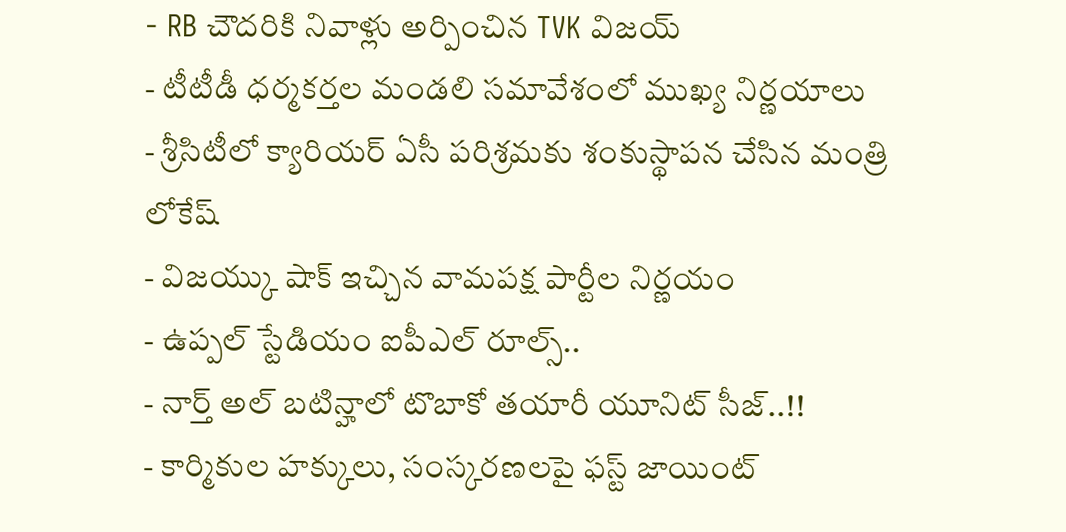- RB చౌదరికి నివాళ్లు అర్పించిన TVK విజయ్
- టీటీడీ ధర్మకర్తల మండలి సమావేశంలో ముఖ్య నిర్ణయాలు
- శ్రీసిటీలో క్యారియర్ ఏసీ పరిశ్రమకు శంకుస్థాపన చేసిన మంత్రి లోకేష్
- విజయ్కు షాక్ ఇచ్చిన వామపక్ష పార్టీల నిర్ణయం
- ఉప్పల్ స్టేడియం ఐపీఎల్ రూల్స్..
- నార్త్ అల్ బటిన్హాలో టొబాకో తయారీ యూనిట్ సీజ్..!!
- కార్మికుల హక్కులు, సంస్కరణలపై ఫస్ట్ జాయింట్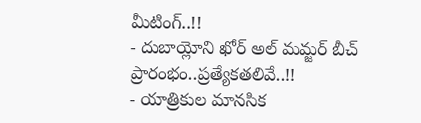మీటింగ్..!!
- దుబాయ్లోని ఖోర్ అల్ మమ్జర్ బీచ్ ప్రారంభం..ప్రత్యేకతలివే..!!
- యాత్రికుల మానసిక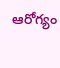ఆరోగ్యం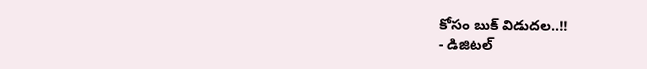కోసం బుక్ విడుదల..!!
- డిజిటల్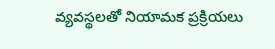వ్యవస్థలతో నియామక ప్రక్రియలు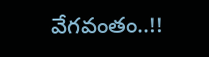వేగవంతం..!!